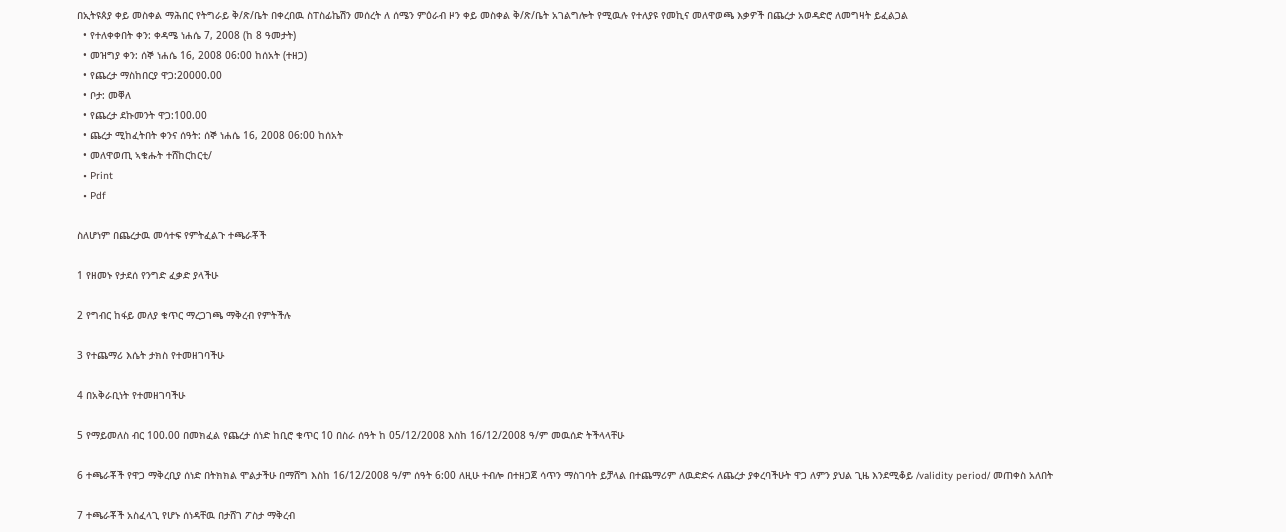በኢትዩጰያ ቀይ መስቀል ማሕበር የትግራይ ቅ/ጽ/ቤት በቀረበዉ ስፐስፊኬሽን መሰረት ለ ሰሜን ምዕራብ ዞን ቀይ መስቀል ቅ/ጽ/ቤት አገልግሎት የሚዉሉ የተለያዩ የመኪና መለዋወጫ እቃዎች በጨረታ አወዳድሮ ለመግዛት ይፈልጋል
  • የተለቀቀበት ቀን: ቀዳሜ ነሐሴ 7, 2008 (ከ 8 ዓመታት)
  • መዝግያ ቀን: ሰኞ ነሐሴ 16, 2008 06:00 ከሰአት (ተዘጋ)
  • የጨረታ ማስከበርያ ዋጋ:20000.00
  • ቦታ: መቐለ
  • የጨረታ ደኩመንት ዋጋ:100.00
  • ጨረታ ሚከፈትበት ቀንና ሰዓት: ሰኞ ነሐሴ 16, 2008 06:00 ከሰአት
  • መለዋወጢ ኣቁሑት ተሸከርከርቲ/
  • Print
  • Pdf

ስለሆነም በጨረታዉ መሳተፍ የምትፈልጉ ተጫራቾች

1 የዘመኑ የታደሰ የንግድ ፈቃድ ያላችሁ

2 የግብር ከፋይ መለያ ቁጥር ማረጋገጫ ማቅረብ የምትችሉ

3 የተጨማሪ እሴት ታክስ የተመዘገባችሁ

4 በአቅራቢነት የተመዘገባችሁ

5 የማይመለስ ብር 100.00 በመክፈል የጨረታ ሰነድ ከቢሮ ቁጥር 10 በስራ ሰዓት ከ 05/12/2008 እስከ 16/12/2008 ዓ/ም መዉሰድ ትችላላቸሁ

6 ተጫራቾች የዋጋ ማቅረቢያ ሰነድ በትክክል ሞልታችሁ በማሸግ እስከ 16/12/2008 ዓ/ም ሰዓት 6:00 ለዚሁ ተብሎ በተዘጋጀ ሳጥን ማስገባት ይቻላል በተጨማሪም ለዉድድሩ ለጨረታ ያቀረባችሁት ዋጋ ለምን ያህል ጊዜ እንደሚቆይ /validity period/ መጠቀስ አለበት

7 ተጫራቾች አስፈላጊ የሆኑ ሰነዳቸዉ በታሸገ ፖስታ ማቅረብ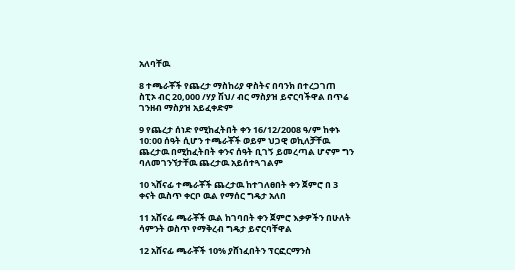አለባቸዉ

8 ተጫራቾች የጨረታ ማስከሪያ ዋስትና በባንክ በተረጋገጠ ስፒኦ ብር 20,000 /ሃያ ሽህ/ ብር ማስያዝ ይኖርባችዋል በጥሬ ገንዘብ ማስያዝ አይፈቀድም

9 የጨረታ ሰነድ የሚከፈትበት ቀን 16/12/2008 ዓ/ም ከቀኑ 10:00 ሰዓት ሲሆን ተጫራቾች ወይም ህጋዊ ወኪለቻቸዉ ጨረታዉ በሚከፈትበት ቀንና ሰዓት ቢገኝ ይመረጣል ሆኖም ግን ባለመገንኘታቸዉ ጨረታዉ አይሰተጓገልም

10 ኣሸናፊ ተጫራቾች ጨረታዉ ከተገለፀበት ቀን ጀምሮ በ 3 ቀናት ዉስጥ ቀርቦ ዉል የማሰር ግዴታ አለበ

11 አሸናፊ ጫራቾች ዉል ከገባበት ቀን ጀምሮ እቃዎችን በሁለት ሳምንት ወስጥ የማቅረብ ግዴታ ይኖርባቸዋል

12 አሸናፊ ጫራቾች 10% ያሸነፈበትን ፕርፎርማንስ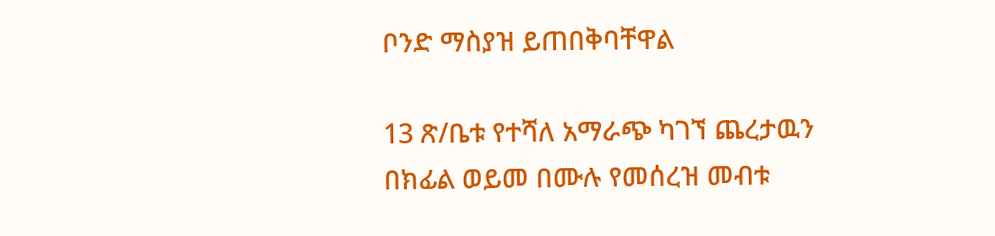ቦንድ ማስያዝ ይጠበቅባቸዋል

13 ጽ/ቤቱ የተሻለ አማራጭ ካገኘ ጨረታዉን በክፊል ወይመ በሙሉ የመሰረዝ መብቱ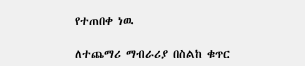የተጠበቀ ነዉ

ለተጨማሪ ማብራሪያ በስልከ ቁጥር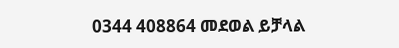0344 408864 መደወል ይቻላል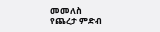መመለስ
የጨረታ ምድብ